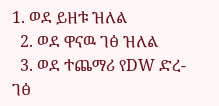1. ወደ ይዘቱ ዝለል
  2. ወደ ዋናዉ ገፅ ዝለል
  3. ወደ ተጨማሪ የDW ድረ-ገፅ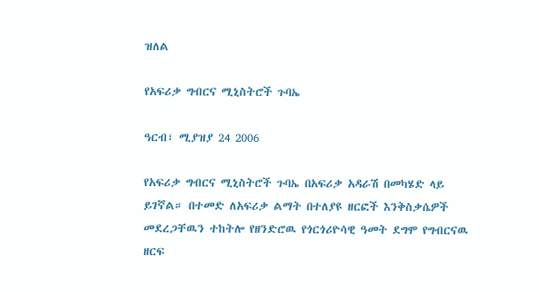ዝለል

የአፍሪቃ ግብርና ሚኒስትሮች ጉባኤ

ዓርብ፣ ሚያዝያ 24 2006

የአፍሪቃ ግብርና ሚኒስትሮች ጉባኤ በአፍሪቃ አዳራሽ በመካሄድ ላይ ይገኛል። በተመድ ለአፍሪቃ ልማት በተለያዩ ዘርፎች እንቅስቃሴዎች መደረጋቸዉን ተከትሎ የዘንድሮዉ የጎርጎሪዮሳዊ ዓመት ደግሞ የግብርናዉ ዘርፍ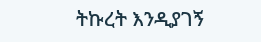ትኩረት እንዲያገኝ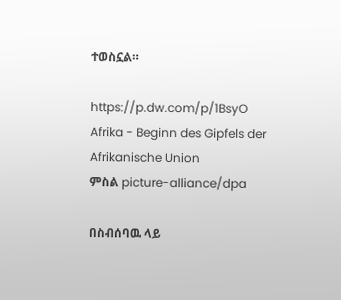ተወስኗል።

https://p.dw.com/p/1BsyO
Afrika - Beginn des Gipfels der Afrikanische Union
ምስል picture-alliance/dpa

በስብሰባዉ ላይ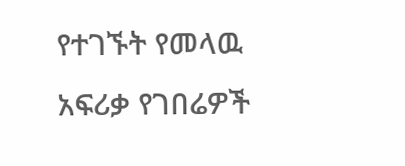የተገኙት የመላዉ አፍሪቃ የገበሬዎች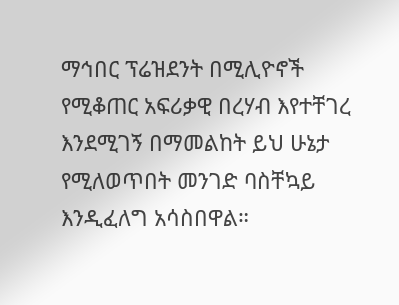ማኅበር ፕሬዝደንት በሚሊዮኖች የሚቆጠር አፍሪቃዊ በረሃብ እየተቸገረ እንደሚገኝ በማመልከት ይህ ሁኔታ የሚለወጥበት መንገድ ባስቸኳይ እንዲፈለግ አሳስበዋል።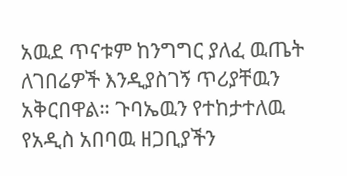አዉደ ጥናቱም ከንግግር ያለፈ ዉጤት ለገበሬዎች እንዲያስገኝ ጥሪያቸዉን አቅርበዋል። ጉባኤዉን የተከታተለዉ የአዲስ አበባዉ ዘጋቢያችን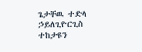ጌታቸዉ ተድላ ኃይለጊዮርጊስ ተከታዩን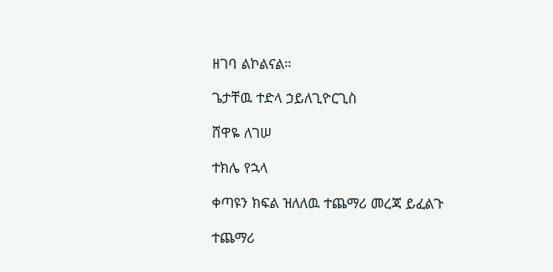ዘገባ ልኮልናል።

ጌታቸዉ ተድላ ኃይለጊዮርጊስ

ሸዋዬ ለገሠ

ተክሌ የኋላ

ቀጣዩን ክፍል ዝለለዉ ተጨማሪ መረጃ ይፈልጉ

ተጨማሪ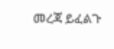መረጃ ይፈልጉ